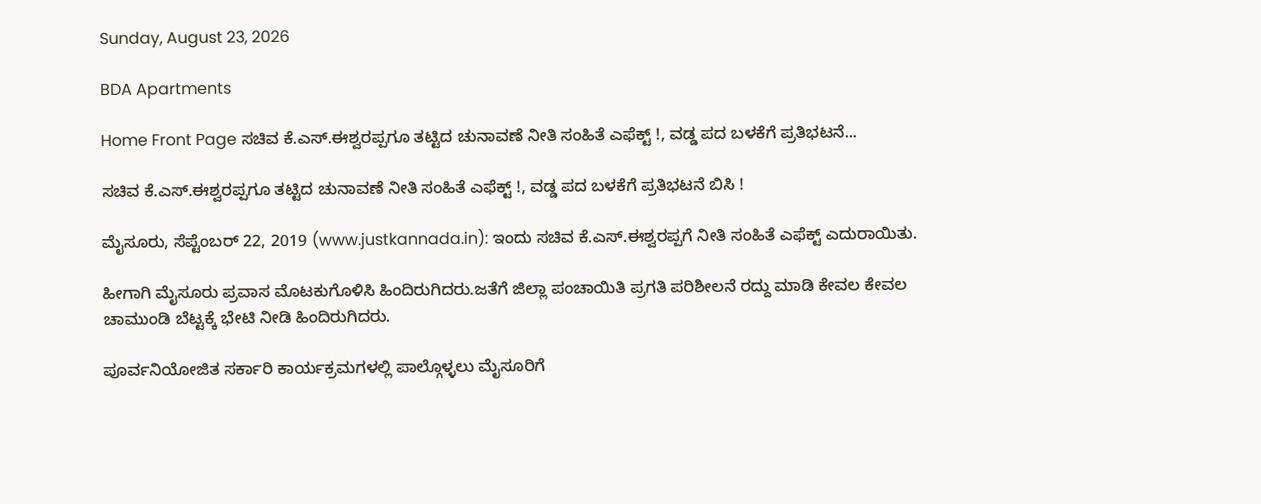Sunday, August 23, 2026

BDA Apartments

Home Front Page ಸಚಿವ ಕೆ.ಎಸ್.ಈಶ್ವರಪ್ಪಗೂ ತಟ್ಟಿದ ಚುನಾವಣೆ ನೀತಿ ಸಂಹಿತೆ ಎಫೆಕ್ಟ್ !, ವಡ್ಡ ಪದ ಬಳಕೆಗೆ ಪ್ರತಿಭಟನೆ...

ಸಚಿವ ಕೆ.ಎಸ್.ಈಶ್ವರಪ್ಪಗೂ ತಟ್ಟಿದ ಚುನಾವಣೆ ನೀತಿ ಸಂಹಿತೆ ಎಫೆಕ್ಟ್ !, ವಡ್ಡ ಪದ ಬಳಕೆಗೆ ಪ್ರತಿಭಟನೆ ಬಿಸಿ !

ಮೈಸೂರು, ಸೆಪ್ಟೆಂಬರ್ 22, 2019 (www.justkannada.in): ಇಂದು ಸಚಿವ ಕೆ.ಎಸ್.ಈಶ್ವರಪ್ಪಗೆ ನೀತಿ ಸಂಹಿತೆ ಎಫೆಕ್ಟ್ ಎದುರಾಯಿತು.

ಹೀಗಾಗಿ ಮೈಸೂರು ಪ್ರವಾಸ ಮೊಟಕುಗೊಳಿಸಿ ಹಿಂದಿರುಗಿದರು.ಜತೆಗೆ ಜಿಲ್ಲಾ ಪಂಚಾಯಿತಿ ಪ್ರಗತಿ ಪರಿಶೀಲನೆ ರದ್ದು ಮಾಡಿ ಕೇವಲ ಕೇವಲ ಚಾಮುಂಡಿ ಬೆಟ್ಟಕ್ಕೆ ಭೇಟಿ ನೀಡಿ ಹಿಂದಿರುಗಿದರು.

ಪೂರ್ವನಿಯೋಜಿತ ಸರ್ಕಾರಿ ಕಾರ್ಯಕ್ರಮಗಳಲ್ಲಿ ಪಾಲ್ಗೊಳ್ಳಲು ಮೈಸೂರಿಗೆ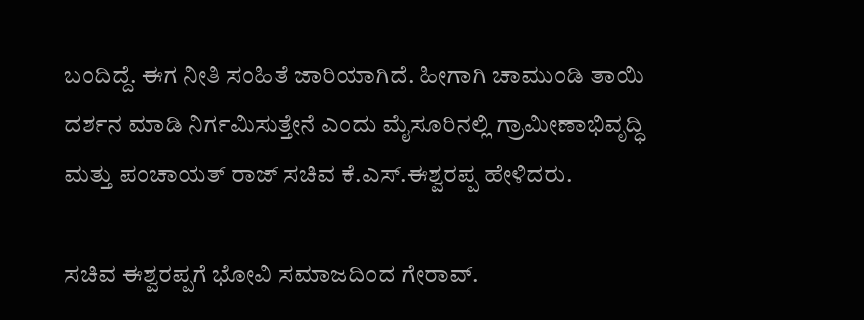ಬಂದಿದ್ದೆ. ಈಗ ನೀತಿ ಸಂಹಿತೆ ಜಾರಿಯಾಗಿದೆ. ಹೀಗಾಗಿ ಚಾಮುಂಡಿ ತಾಯಿ ದರ್ಶನ ಮಾಡಿ ನಿರ್ಗಮಿಸುತ್ತೇನೆ ಎಂದು ಮೈಸೂರಿನಲ್ಲಿ ಗ್ರಾಮೀಣಾಭಿವೃದ್ಧಿ ಮತ್ತು ಪಂಚಾಯತ್ ರಾಜ್ ಸಚಿವ ಕೆ.ಎಸ್.ಈಶ್ವರಪ್ಪ ಹೇಳಿದರು.

ಸಚಿವ ಈಶ್ವರಪ್ಪಗೆ ಭೋವಿ ಸಮಾಜದಿಂದ ಗೇರಾವ್.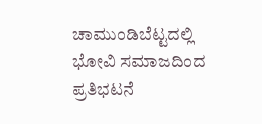ಚಾಮುಂಡಿಬೆಟ್ಟದಲ್ಲಿ ಭೋವಿ ಸಮಾಜದಿಂದ ಪ್ರತಿಭಟನೆ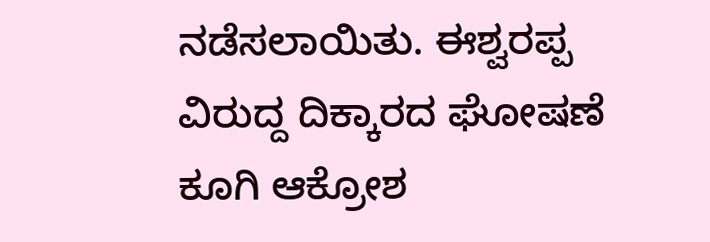ನಡೆಸಲಾಯಿತು. ಈಶ್ವರಪ್ಪ ವಿರುದ್ದ ದಿಕ್ಕಾರದ ಘೋಷಣೆ ಕೂಗಿ ಆಕ್ರೋಶ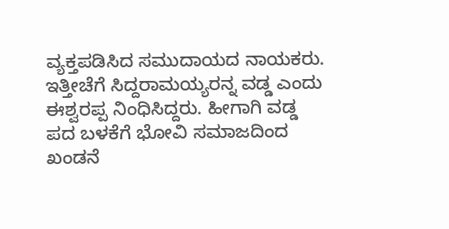ವ್ಯಕ್ತಪಡಿಸಿದ ಸಮುದಾಯದ ನಾಯಕರು. ಇತ್ತೀಚೆಗೆ ಸಿದ್ದರಾಮಯ್ಯರನ್ನ ವಡ್ಡ ಎಂದು ಈಶ್ವರಪ್ಪ ನಿಂಧಿಸಿದ್ದರು. ಹೀಗಾಗಿ ವಡ್ಡ ಪದ ಬಳಕೆಗೆ ಭೋವಿ‌ ಸಮಾಜದಿಂದ ಖಂಡನೆ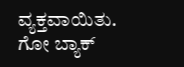ವ್ಯಕ್ತವಾಯಿತು. ಗೋ ಬ್ಯಾಕ್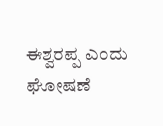ಈಶ್ವರಪ್ಪ ಎಂದು ಘೋಷಣೆ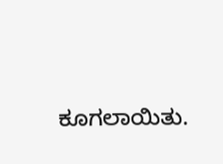ಕೂಗಲಾಯಿತು.